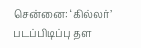சென்னை: ‘கில்லர்’ படப்பிடிப்பு தள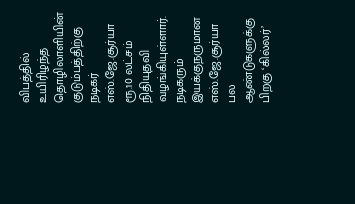விபத்தில் உயிரிழந்த தொழிலாளியின் குடும்பத்திற்கு நடிகர் எஸ்.ஜே.சூர்யா ரூ.10 லட்சம் நிதியுதவி வழங்கியுள்ளார்.
நடிகரும் இயக்குநருமான எஸ்.ஜே.சூர்யா பல ஆண்டுகளுக்கு பிறகு ‘கில்லர்’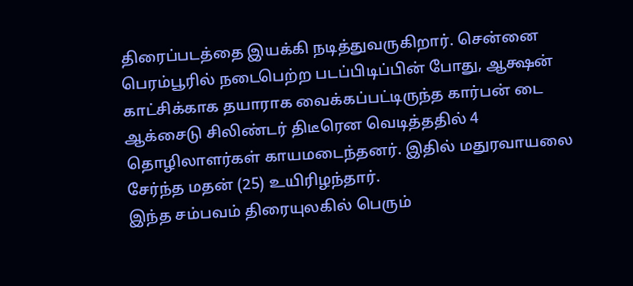திரைப்படத்தை இயக்கி நடித்துவருகிறார். சென்னை பெரம்பூரில் நடைபெற்ற படப்பிடிப்பின் போது, ஆக்ஷன் காட்சிக்காக தயாராக வைக்கப்பட்டிருந்த கார்பன் டை ஆக்சைடு சிலிண்டர் திடீரென வெடித்ததில் 4 தொழிலாளர்கள் காயமடைந்தனர். இதில் மதுரவாயலை சேர்ந்த மதன் (25) உயிரிழந்தார்.
இந்த சம்பவம் திரையுலகில் பெரும்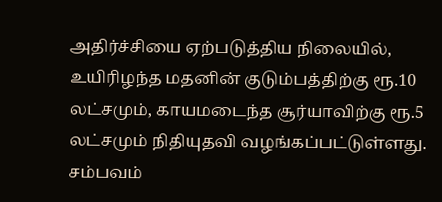அதிர்ச்சியை ஏற்படுத்திய நிலையில், உயிரிழந்த மதனின் குடும்பத்திற்கு ரூ.10 லட்சமும், காயமடைந்த சூர்யாவிற்கு ரூ.5 லட்சமும் நிதியுதவி வழங்கப்பட்டுள்ளது.
சம்பவம்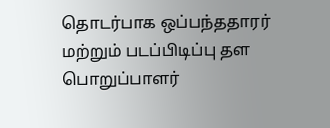தொடர்பாக ஒப்பந்ததாரர் மற்றும் படப்பிடிப்பு தள பொறுப்பாளர்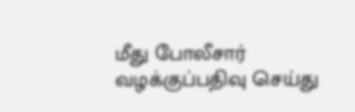மீது போலீசார் வழக்குப்பதிவு செய்து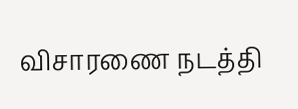விசாரணை நடத்தி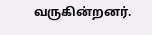வருகின்றனர்.